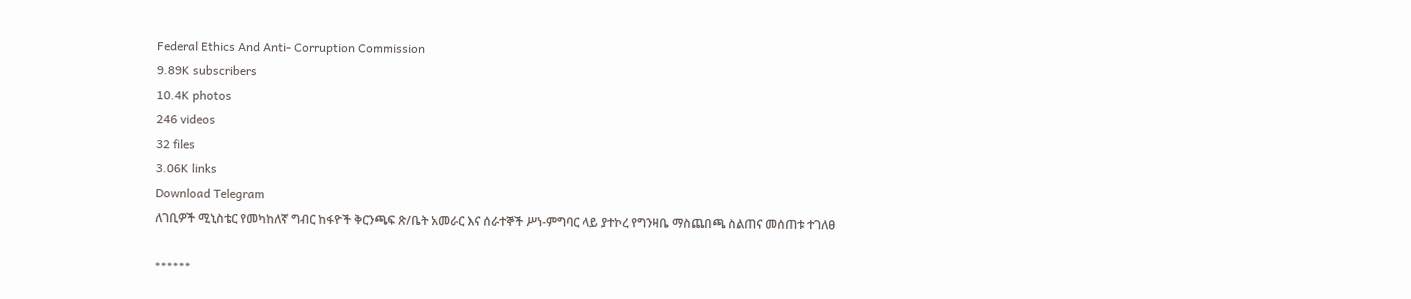Federal Ethics And Anti- Corruption Commission
9.89K subscribers
10.4K photos
246 videos
32 files
3.06K links
Download Telegram
ለገቢዎች ሚኒስቴር የመካከለኛ ግብር ከፋዮች ቅርንጫፍ ጽ/ቤት አመራር እና ሰራተኞች ሥነ-ምግባር ላይ ያተኮረ የግንዛቤ ማስጨበጫ ስልጠና መሰጠቱ ተገለፀ

******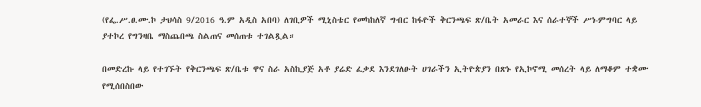(የፌ.ሥ.ፀ.ሙ.ኮ ታህሳስ 9/2016 ዓ.ም አዲስ አበባ) ለገቢዎች ሚኒስቴር የመካከለኛ ግብር ከፋዮች ቅርንጫፍ ጽ/ቤት አመራር እና ሰራተኞች ሥነ-ምግባር ላይ ያተኮረ የግንዛቤ ማስጨበጫ ስልጠና መሰጠቱ ተገልጿል።

በመድረኩ ላይ የተገኙት የቅርንጫፍ ጽ/ቤቱ ዋና ስራ አስኪያጅ አቶ ያሬድ ፈቃደ እንደገለፁት ሀገራችን ኢትዮጵያን በጽኑ የኢኮኖሚ መሰረት ላይ ለማቆም ተቋሙ የሚሰበስበው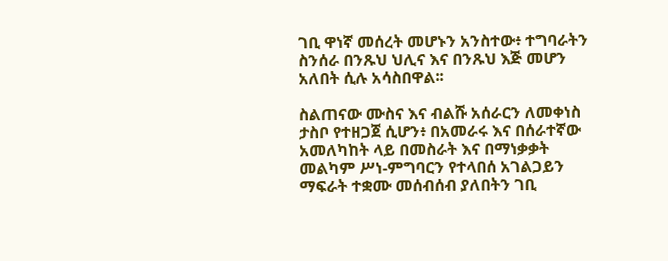ገቢ ዋነኛ መሰረት መሆኑን አንስተው፥ ተግባራትን ስንሰራ በንጹህ ህሊና እና በንጹህ እጅ መሆን አለበት ሲሉ አሳስበዋል፡፡

ስልጠናው ሙስና እና ብልሹ አሰራርን ለመቀነስ ታስቦ የተዘጋጀ ሲሆን፥ በአመራሩ እና በሰራተኛው አመለካከት ላይ በመስራት እና በማነቃቃት መልካም ሥነ-ምግባርን የተላበሰ አገልጋይን ማፍራት ተቋሙ መሰብሰብ ያለበትን ገቢ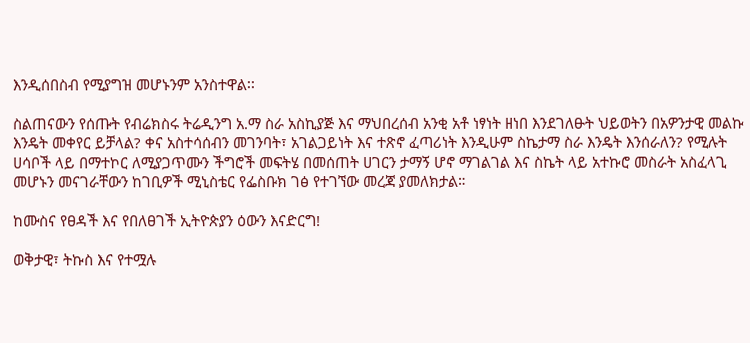እንዲሰበስብ የሚያግዝ መሆኑንም አንስተዋል፡፡

ስልጠናውን የሰጡት የብሬክስሩ ትሬዲንግ አ.ማ ስራ አስኪያጅ እና ማህበረሰብ አንቂ አቶ ነፃነት ዘነበ እንደገለፁት ህይወትን በአዎንታዊ መልኩ እንዴት መቀየር ይቻላል? ቀና አስተሳሰብን መገንባት፣ አገልጋይነት እና ተጽኖ ፈጣሪነት እንዲሁም ስኬታማ ስራ እንዴት እንሰራለን? የሚሉት ሀሳቦች ላይ በማተኮር ለሚያጋጥሙን ችግሮች መፍትሄ በመሰጠት ሀገርን ታማኝ ሆኖ ማገልገል እና ስኬት ላይ አተኩሮ መስራት አስፈላጊ መሆኑን መናገራቸውን ከገቢዎች ሚኒስቴር የፌስቡክ ገፅ የተገኘው መረጃ ያመለክታል።

ከሙስና የፀዳች እና የበለፀገች ኢትዮጵያን ዕውን እናድርግ!

ወቅታዊ፣ ትኩስ እና የተሟሉ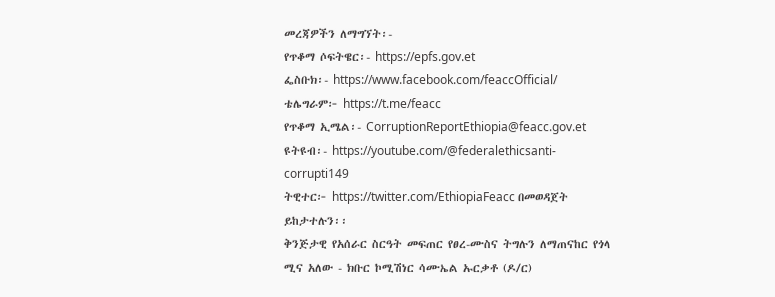መረጃዎችን ለማግኘት፡-
የጥቆማ ሶፍትዌር፡- https://epfs.gov.et
ፌስቡክ፡- https://www.facebook.com/feaccOfficial/
ቴሌግራም፦ https://t.me/feacc
የጥቆማ ኢሜል፡- CorruptionReportEthiopia@feacc.gov.et
ዩትዩብ፡- https://youtube.com/@federalethicsanti-corrupti149
ትዊተር፦ https://twitter.com/EthiopiaFeacc በመወዳጀት ይከታተሉን፡፡
ቅንጅታዊ የአሰራር ስርዓት መፍጠር የፀረ-ሙስና ትግሉን ለማጠናከር የጎላ ሚና አለው - ክቡር ኮሚሽነር ሳሙኤል ኡርቃቶ (ዶ/ር)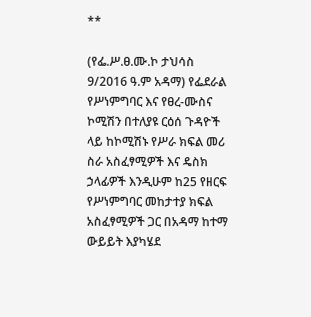**

(የፌ.ሥ.ፀ.ሙ.ኮ ታህሳስ 9/2016 ዓ.ም አዳማ) የፌደራል የሥነምግባር እና የፀረ-ሙስና ኮሚሽን በተለያዩ ርዕሰ ጉዳዮች ላይ ከኮሚሽኑ የሥራ ክፍል መሪ ስራ አስፈፃሚዎች እና ዴስክ ኃላፊዎች እንዲሁም ከ25 የዘርፍ የሥነምግባር መከታተያ ክፍል አስፈፃሚዎች ጋር በአዳማ ከተማ ውይይት እያካሄደ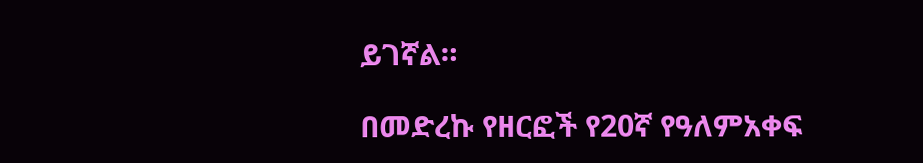ይገኛል።

በመድረኩ የዘርፎች የ20ኛ የዓለምአቀፍ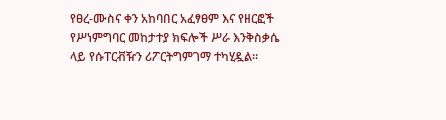የፀረ-ሙስና ቀን አከባበር አፈፃፀም እና የዘርፎች የሥነምግባር መከታተያ ክፍሎች ሥራ እንቅስቃሴ ላይ የሱፐርቭዥን ሪፖርትግምገማ ተካሂዷል።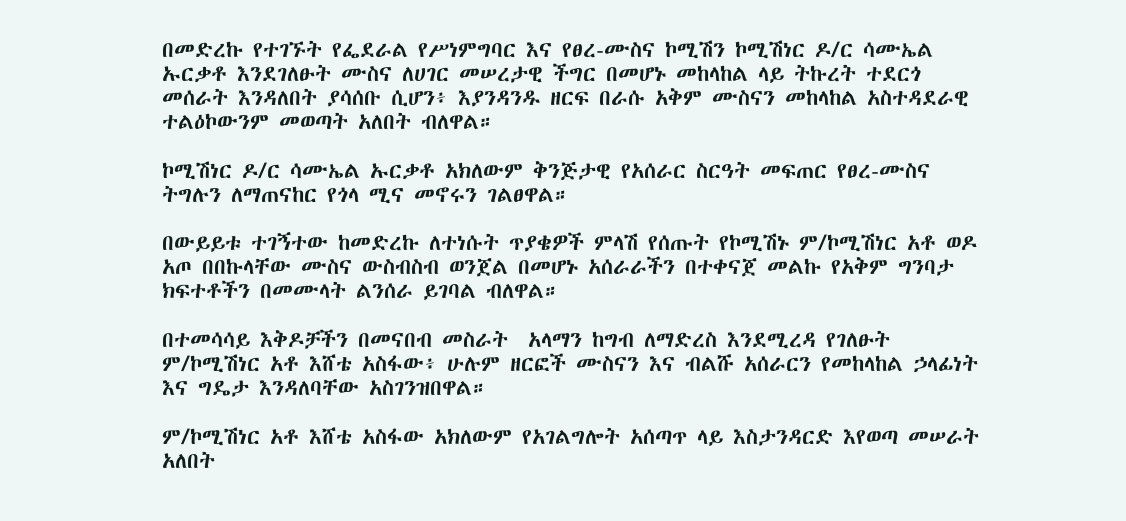በመድረኩ የተገኙት የፌደራል የሥነምግባር እና የፀረ-ሙስና ኮሚሽን ኮሚሽነር ዶ/ር ሳሙኤል ኡርቃቶ እንደገለፁት ሙስና ለሀገር መሠረታዊ ችግር በመሆኑ መከላከል ላይ ትኩረት ተደርጎ መሰራት እንዳለበት ያሳሰቡ ሲሆን፥ እያንዳንዱ ዘርፍ በራሱ አቅም ሙስናን መከላከል አስተዳደራዊ ተልዕኮውንም መወጣት አለበት ብለዋል።

ኮሚሽነር ዶ/ር ሳሙኤል ኡርቃቶ አክለውም ቅንጅታዊ የአሰራር ስርዓት መፍጠር የፀረ-ሙስና ትግሉን ለማጠናከር የጎላ ሚና መኖሩን ገልፀዋል።

በውይይቱ ተገኝተው ከመድረኩ ለተነሱት ጥያቄዎች ምላሽ የሰጡት የኮሚሽኑ ም/ኮሚሽነር አቶ ወዶ አጦ በበኩላቸው ሙስና ውስብስብ ወንጀል በመሆኑ አሰራራችን በተቀናጀ መልኩ የአቅም ግንባታ ክፍተቶችን በመሙላት ልንሰራ ይገባል ብለዋል።

በተመሳሳይ እቅዶቻችን በመናበብ መስራት  አላማን ከግብ ለማድረስ እንደሚረዳ የገለፁት ም/ኮሚሽነር አቶ እሸቴ አስፋው፥ ሁሉም ዘርፎች ሙስናን እና ብልሹ አሰራርን የመከላከል ኃላፊነት እና ግዴታ እንዳለባቸው አስገንዝበዋል።

ም/ኮሚሽነር አቶ እሸቴ አስፋው አክለውም የአገልግሎት አሰጣጥ ላይ እስታንዳርድ እየወጣ መሠራት አለበት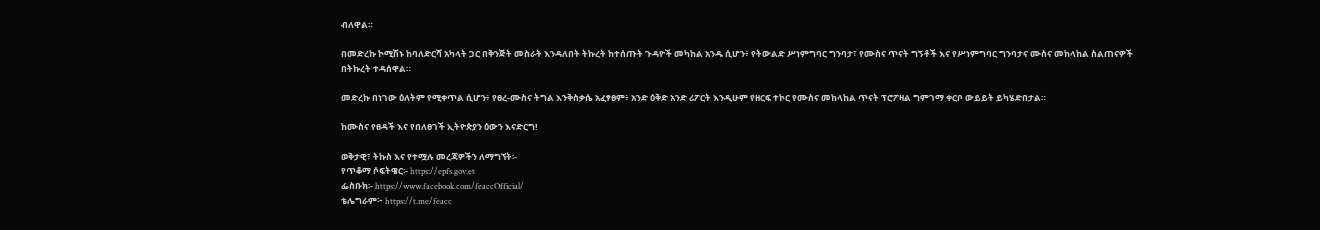ብለዋል።

በመድረኩ ኮሚሽኑ ከባለድርሻ አካላት ጋር በቅንጅት መስራት እንዳለበት ትኩረት ከተሰጡት ጉዳዮች መካከል አንዱ ሲሆን፥ የትውልድ ሥነምግባር ግንባታ፣ የሙስና ጥናት ግኝቶች እና የሥነምግባር ግንባታና ሙስና መከላከል ስልጠናዎች በትኩረት ተዳሰዋል።

መድረኩ በነገው ዕለትም የሚቀጥል ሲሆን፥ የፀረ-ሙስና ትግል እንቅስቃሴ አፈፃፀም፥ አንድ ዕቅድ አንድ ሪፖርት እንዲሁም የዘርፍ ተኮር የሙስና መከላከል ጥናት ፕሮፖዛል ግምገማ ቀርቦ ውይይት ይካሄድበታል።

ከሙስና የፀዳች እና የበለፀገች ኢትዮጵያን ዕውን እናድርግ!

ወቅታዊ፣ ትኩስ እና የተሟሉ መረጃዎችን ለማግኘት፡-
የጥቆማ ሶፍትዌር፡- https://epfs.gov.et
ፌስቡክ፡- https://www.facebook.com/feaccOfficial/
ቴሌግራም፦ https://t.me/feacc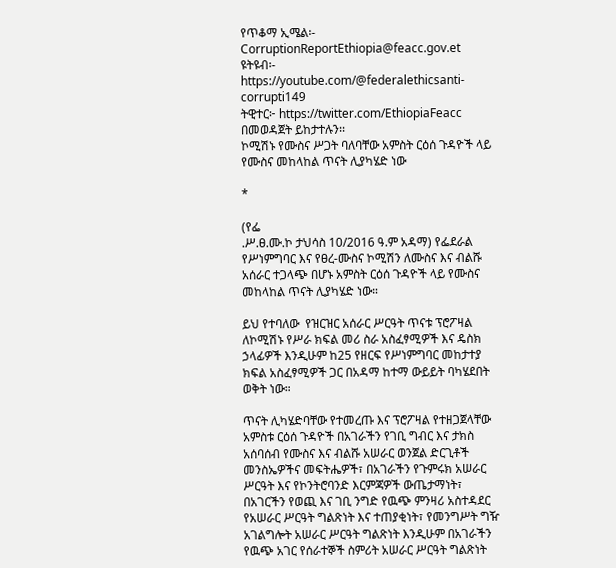የጥቆማ ኢሜል፡- CorruptionReportEthiopia@feacc.gov.et
ዩትዩብ፡- https://youtube.com/@federalethicsanti-corrupti149
ትዊተር፦ https://twitter.com/EthiopiaFeacc በመወዳጀት ይከታተሉን፡፡
ኮሚሽኑ የሙስና ሥጋት ባለባቸው አምስት ርዕሰ ጉዳዮች ላይ የሙስና መከላከል ጥናት ሊያካሄድ ነው

*

(የፌ
.ሥ.ፀ.ሙ.ኮ ታህሳስ 10/2016 ዓ.ም አዳማ) የፌደራል የሥነምግባር እና የፀረ-ሙስና ኮሚሽን ለሙስና እና ብልሹ አሰራር ተጋላጭ በሆኑ አምስት ርዕሰ ጉዳዮች ላይ የሙስና መከላከል ጥናት ሊያካሄድ ነው።

ይህ የተባለው  የዝርዝር አሰራር ሥርዓት ጥናቱ ፕሮፖዛል ለኮሚሽኑ የሥራ ክፍል መሪ ስራ አስፈፃሚዎች እና ዴስክ ኃላፊዎች እንዲሁም ከ25 የዘርፍ የሥነምግባር መከታተያ ክፍል አስፈፃሚዎች ጋር በአዳማ ከተማ ውይይት ባካሄደበት ወቅት ነው።

ጥናት ሊካሄድባቸው የተመረጡ እና ፕሮፖዛል የተዘጋጀላቸው  አምስቱ ርዕሰ ጉዳዮች በአገራችን የገቢ ግብር እና ታክስ አሰባሰብ የሙስና እና ብልሹ አሠራር ወንጀል ድርጊቶች መንስኤዎችና መፍትሔዎች፣ በአገራችን የጉምሩክ አሠራር ሥርዓት እና የኮንትሮባንድ እርምጃዎች ውጤታማነት፣ በአገርችን የወጪ እና ገቢ ንግድ የዉጭ ምንዛሪ አስተዳደር የአሠራር ሥርዓት ግልጽነት እና ተጠያቂነት፣ የመንግሥት ግዥ አገልግሎት አሠራር ሥርዓት ግልጽነት እንዲሁም በአገራችን የዉጭ አገር የሰራተኞች ስምሪት አሠራር ሥርዓት ግልጽነት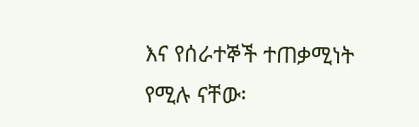እና የሰራተኞች ተጠቃሚነት የሚሉ ናቸው፡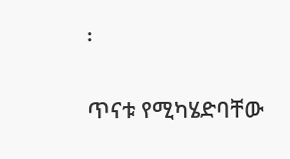፡

ጥናቱ የሚካሄድባቸው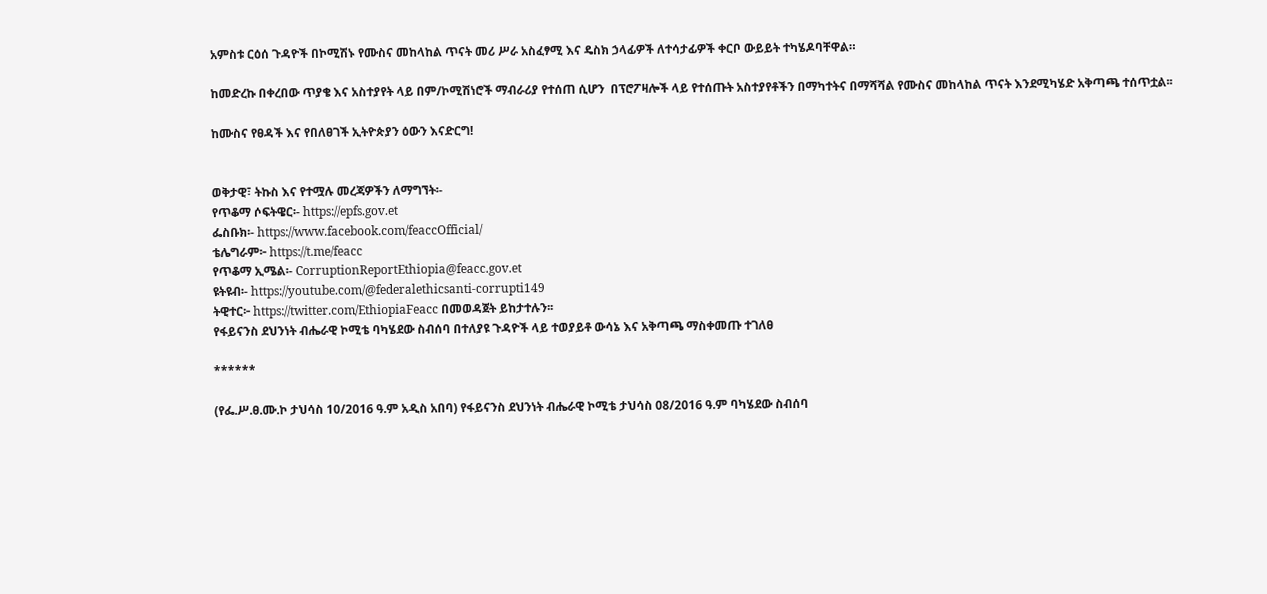አምስቱ ርዕሰ ጉዳዮች በኮሚሽኑ የሙስና መከላከል ጥናት መሪ ሥራ አስፈፃሚ እና ዴስክ ኃላፊዎች ለተሳታፊዎች ቀርቦ ውይይት ተካሄዶባቸዋል።

ከመድረኩ በቀረበው ጥያቄ እና አስተያየት ላይ በም/ኮሚሽነሮች ማብራሪያ የተሰጠ ሲሆን  በፕሮፖዛሎች ላይ የተሰጡት አስተያየቶችን በማካተትና በማሻሻል የሙስና መከላከል ጥናት እንደሚካሄድ አቅጣጫ ተሰጥቷል፡፡

ከሙስና የፀዳች እና የበለፀገች ኢትዮጵያን ዕውን እናድርግ!


ወቅታዊ፣ ትኩስ እና የተሟሉ መረጃዎችን ለማግኘት፡-
የጥቆማ ሶፍትዌር፡- https://epfs.gov.et
ፌስቡክ፡- https://www.facebook.com/feaccOfficial/
ቴሌግራም፦ https://t.me/feacc
የጥቆማ ኢሜል፡- CorruptionReportEthiopia@feacc.gov.et
ዩትዩብ፡- https://youtube.com/@federalethicsanti-corrupti149
ትዊተር፦ https://twitter.com/EthiopiaFeacc በመወዳጀት ይከታተሉን፡፡
የፋይናንስ ደህንነት ብሔራዊ ኮሚቴ ባካሄደው ስብሰባ በተለያዩ ጉዳዮች ላይ ተወያይቶ ውሳኔ እና አቅጣጫ ማስቀመጡ ተገለፀ

******

(የፌ.ሥ.ፀ.ሙ.ኮ ታህሳስ 10/2016 ዓ.ም አዲስ አበባ) የፋይናንስ ደህንነት ብሔራዊ ኮሚቴ ታህሳስ 08/2016 ዓ.ም ባካሄደው ስብሰባ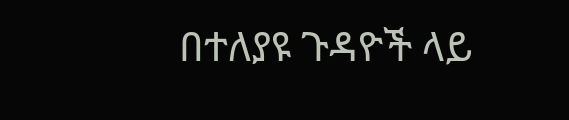በተለያዩ ጉዳዮች ላይ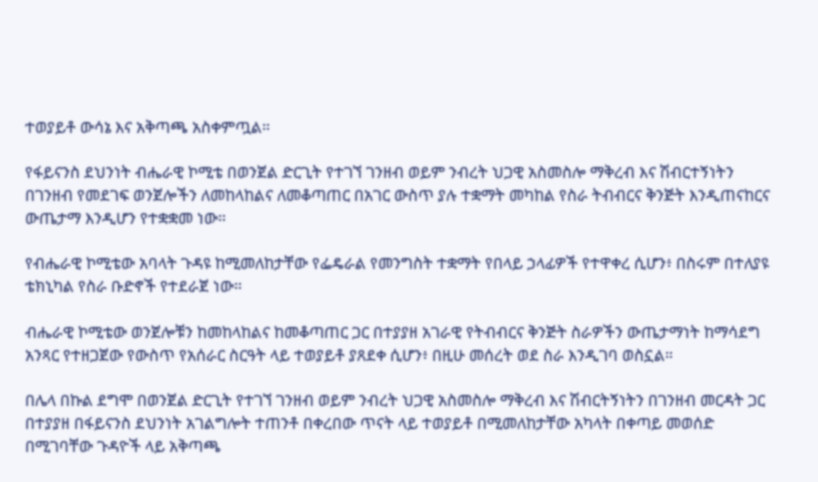ተወያይቶ ውሳኔ እና አቅጣጫ አስቀምጧል።

የፋይናንስ ደህንነት ብሔራዊ ኮሚቴ በወንጀል ድርጊት የተገኘ ገንዘብ ወይም ንብረት ህጋዊ አስመስሎ ማቅረብ እና ሽብርተኝነትን በገንዘብ የመደገፍ ወንጀሎችን ለመከላከልና ለመቆጣጠር በአገር ውስጥ ያሉ ተቋማት መካከል የስራ ትብብርና ቅንጅት እንዲጠናከርና ውጤታማ እንዲሆን የተቋቋመ ነው።

የብሔራዊ ኮሚቴው አባላት ጉዳዩ ከሚመለከታቸው የፌዴራል የመንግስት ተቋማት የበላይ ኃላፊዎች የተዋቀረ ሲሆን፥ በስሩም በተለያዩ ቴክኒካል የስራ ቡድኖች የተደራጀ ነው።

ብሔራዊ ኮሚቴው ወንጀሎቹን ከመከላከልና ከመቆጣጠር ጋር በተያያዘ አገራዊ የትብብርና ቅንጅት ስራዎችን ውጤታማነት ከማሳደግ አንጻር የተዘጋጀው የውስጥ የአሰራር ስርዓት ላይ ተወያይቶ ያጸደቀ ሲሆን፥ በዚሁ መሰረት ወደ ስራ እንዲገባ ወስኗል።

በሌላ በኩል ደግሞ በወንጀል ድርጊት የተገኘ ገንዘብ ወይም ንብረት ህጋዊ አስመስሎ ማቅረብ እና ሽብርትኝነትን በገንዘብ መርዳት ጋር በተያያዘ በፋይናንስ ደህንነት አገልግሎት ተጠንቶ በቀረበው ጥናት ላይ ተወያይቶ በሚመለከታቸው አካላት በቀጣይ መወሰድ በሚገባቸው ጉዳዮች ላይ አቅጣጫ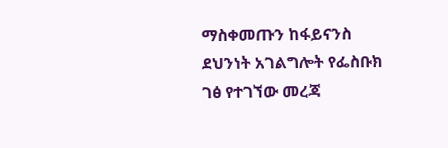ማስቀመጡን ከፋይናንስ ደህንነት አገልግሎት የፌስቡክ ገፅ የተገኘው መረጃ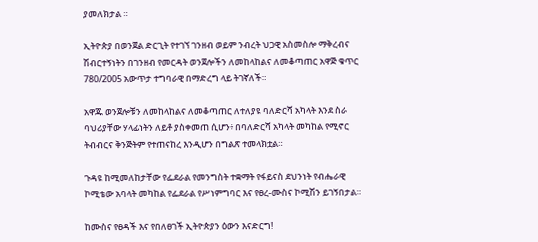ያመለክታል ።

ኢትዮጵያ በወንጀል ድርጊት የተገኘ ገንዘብ ወይም ንብረት ህጋዊ አስመስሎ ማቅረብና ሽብርተኝነትን በገንዘብ የመርዳት ወንጀሎችን ለመከላከልና ለመቆጣጠር አዋጅ ቁጥር 780/2005 አውጥታ ተግባራዊ በማድረግ ላይ ትገኛለች።

አዋጁ ወንጀሎቹን ለመከላከልና ለመቆጣጠር ለተለያዩ ባለድርሻ አካላት እንደ ስራ ባህሪያቸው ሃላፊነትን ለይቶ ያስቀመጠ ሲሆን፥ በባለድርሻ አካላት መካከል የሚኖር ትብብርና ቅንጅትም የተጠናከረ እንዲሆን በግልጽ ተመላክቷል።

ጉዳዩ ከሚመለከታቸው የፌደራል የመንግስት ተቋማት የፋይናስ ደህንነት የብሔራዊ ኮሚቴው አባላት መካከል የፌደራል የሥነምግባር እና የፀረ-ሙስና ኮሚሽን ይገኝበታል።

ከሙስና የፀዳች እና የበለፀገች ኢትዮጵያን ዕውን እናድርግ!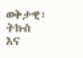ወቅታዊ፣ ትኩስ እና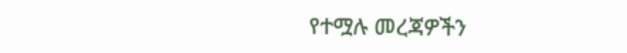የተሟሉ መረጃዎችን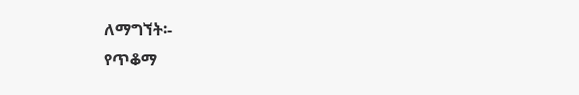ለማግኘት፡-
የጥቆማ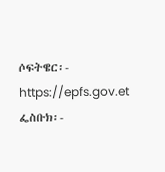ሶፍትዌር፡- https://epfs.gov.et
ፌስቡክ፡-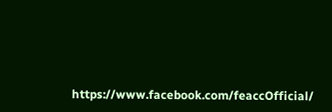https://www.facebook.com/feaccOfficial/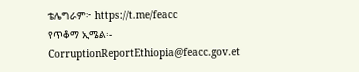ቴሌግራም፦ https://t.me/feacc
የጥቆማ ኢሜል፡- CorruptionReportEthiopia@feacc.gov.et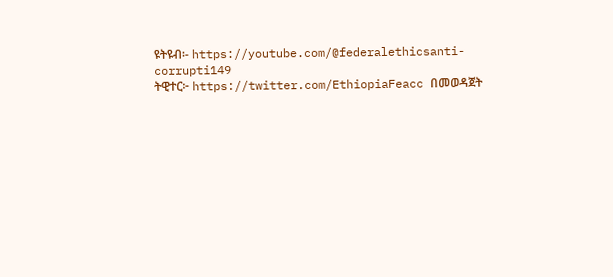ዩትዩብ፡- https://youtube.com/@federalethicsanti-corrupti149
ትዊተር፦ https://twitter.com/EthiopiaFeacc በመወዳጀት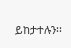ይከታተሉን፡፡